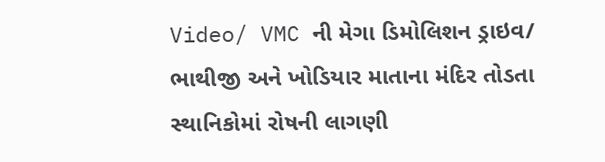Video/ VMC ની મેગા ડિમોલિશન ડ્રાઇવ/ ભાથીજી અને ખોડિયાર માતાના મંદિર તોડતા સ્થાનિકોમાં રોષની લાગણી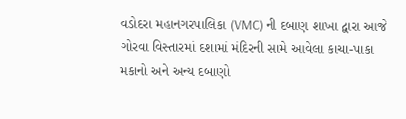વડોદરા મહાનગરપાલિકા (VMC) ની દબાણ શાખા દ્વારા આજે ગોરવા વિસ્તારમાં દશામાં મંદિરની સામે આવેલા કાચા-પાકા મકાનો અને અન્ય દબાણો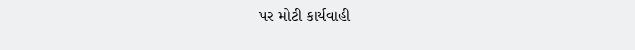પર મોટી કાર્યવાહી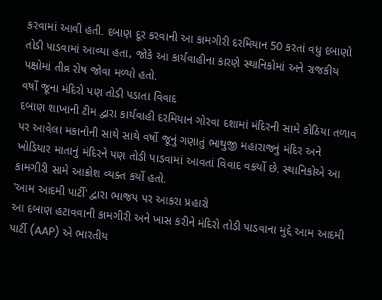કરવામાં આવી હતી. દબાણ દૂર કરવાની આ કામગીરી દરમિયાન 50 કરતાં વધુ દબાણો તોડી પાડવામાં આવ્યા હતા, જોકે આ કાર્યવાહીના કારણે સ્થાનિકોમાં અને રાજકીય પક્ષોમાં તીવ્ર રોષ જોવા મળ્યો હતો.
વર્ષો જૂના મંદિરો પણ તોડી પડાતા વિવાદ
દબાણ શાખાની ટીમ દ્વારા કાર્યવાહી દરમિયાન ગોરવા દશામાં મંદિરની સામે કોઠિયા તળાવ પર આવેલા મકાનોની સાથે સાથે વર્ષો જૂનું ગણાતું ભાથુજી મહારાજનું મંદિર અને ખોડિયાર માતાનું મંદિરને પણ તોડી પાડવામાં આવતાં વિવાદ વકર્યો છે. સ્થાનિકોએ આ કામગીરી સામે આક્રોશ વ્યક્ત કર્યો હતો.
'આમ આદમી પાર્ટી' દ્વારા ભાજપ પર આકરા પ્રહારો
આ દબાણ હટાવવાની કામગીરી અને ખાસ કરીને મંદિરો તોડી પાડવાના મુદ્દે આમ આદમી પાર્ટી (AAP) એ ભારતીય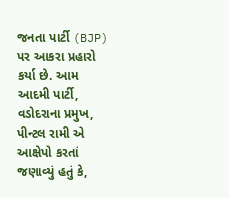જનતા પાર્ટી (BJP) પર આકરા પ્રહારો કર્યા છે. આમ આદમી પાર્ટી, વડોદરાના પ્રમુખ, પીન્ટલ રામી એ આક્ષેપો કરતાં જણાવ્યું હતું કે,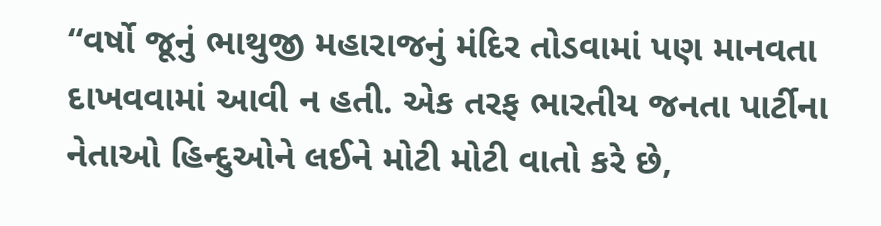“વર્ષો જૂનું ભાથુજી મહારાજનું મંદિર તોડવામાં પણ માનવતા દાખવવામાં આવી ન હતી. એક તરફ ભારતીય જનતા પાર્ટીના નેતાઓ હિન્દુઓને લઈને મોટી મોટી વાતો કરે છે,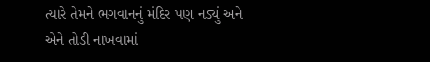ત્યારે તેમને ભગવાનનું મંદિર પણ નડ્યું અને એને તોડી નાખવામાં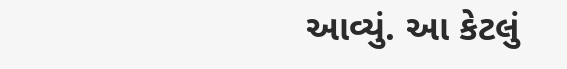આવ્યું. આ કેટલું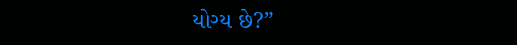યોગ્ય છે?”